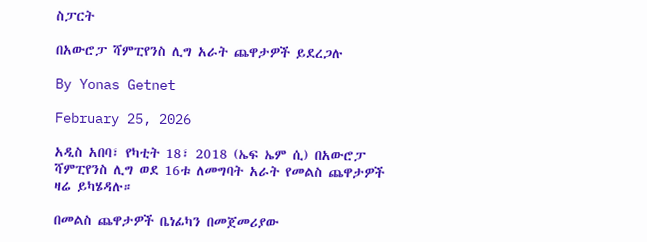ስፓርት

በአውሮፓ ሻምፒየንስ ሊግ አራት ጨዋታዎች ይደረጋሉ

By Yonas Getnet

February 25, 2026

አዲስ አበባ፣ የካቲት 18፣ 2018 (ኤፍ ኤም ሲ) በአውሮፓ ሻምፒየንስ ሊግ ወደ 16ቱ ለመግባት አራት የመልስ ጨዋታዎች ዛሬ ይካሄዳሉ።

በመልስ ጨዋታዎች ቤነፊካን በመጀመሪያው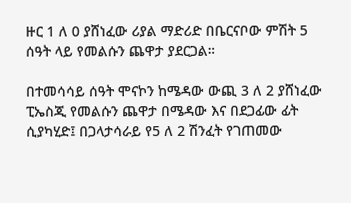ዙር 1 ለ 0 ያሸነፈው ሪያል ማድሪድ በቤርናቦው ምሽት 5 ሰዓት ላይ የመልሱን ጨዋታ ያደርጋል።

በተመሳሳይ ሰዓት ሞናኮን ከሜዳው ውጪ 3 ለ 2 ያሸነፈው ፒኤስጂ የመልሱን ጨዋታ በሜዳው እና በደጋፊው ፊት ሲያካሂድ፤ በጋላታሳራይ የ5 ለ 2 ሽንፈት የገጠመው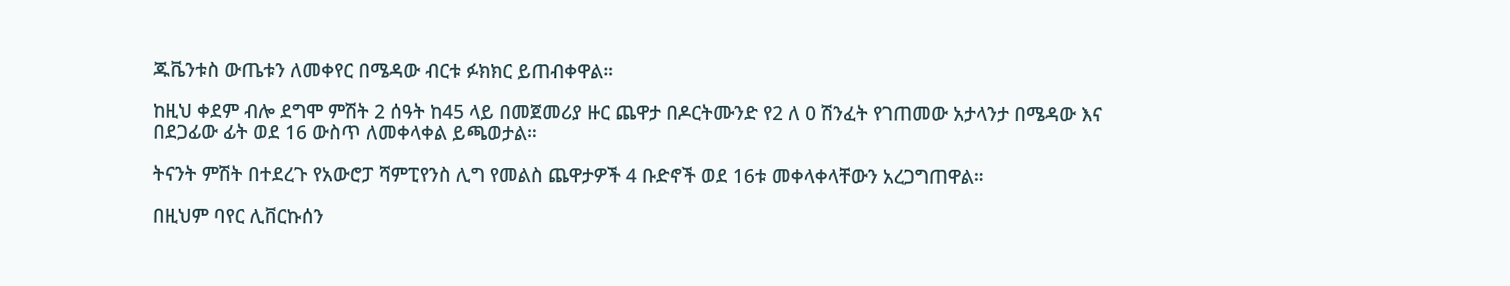ጁቬንቱስ ውጤቱን ለመቀየር በሜዳው ብርቱ ፉክክር ይጠብቀዋል።

ከዚህ ቀደም ብሎ ደግሞ ምሽት 2 ሰዓት ከ45 ላይ በመጀመሪያ ዙር ጨዋታ በዶርትሙንድ የ2 ለ 0 ሽንፈት የገጠመው አታላንታ በሜዳው እና በደጋፊው ፊት ወደ 16 ውስጥ ለመቀላቀል ይጫወታል።

ትናንት ምሽት በተደረጉ የአውሮፓ ሻምፒየንስ ሊግ የመልስ ጨዋታዎች 4 ቡድኖች ወደ 16ቱ መቀላቀላቸውን አረጋግጠዋል።

በዚህም ባየር ሊቨርኩሰን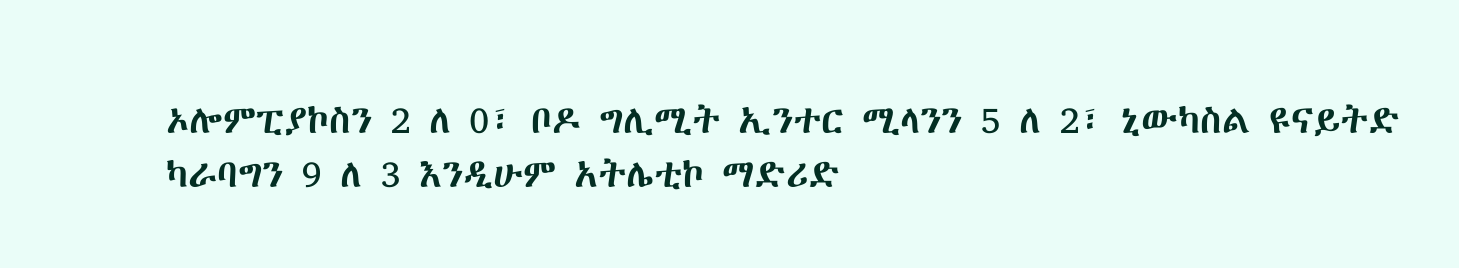ኦሎምፒያኮስን 2 ለ 0፣ ቦዶ ግሊሚት ኢንተር ሚላንን 5 ለ 2፣ ኒውካስል ዩናይትድ ካራባግን 9 ለ 3 እንዲሁም አትሌቲኮ ማድሪድ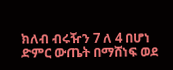ክለብ ብሩዥን 7 ለ 4 በሆነ ድምር ውጤት በማሸነፍ ወደ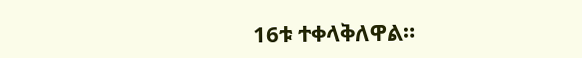16ቱ ተቀላቅለዋል።